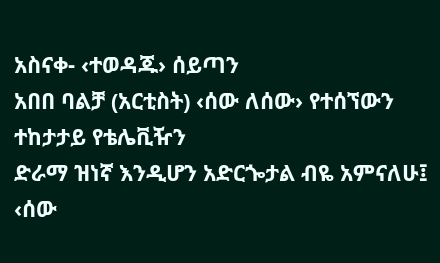አስናቀ- ‹ተወዳጁ› ሰይጣን
አበበ ባልቻ (አርቲስት) ‹ሰው ለሰው› የተሰኘውን ተከታታይ የቴሌቪዥን
ድራማ ዝነኛ እንዲሆን አድርጐታል ብዬ አምናለሁ፤ ‹ሰው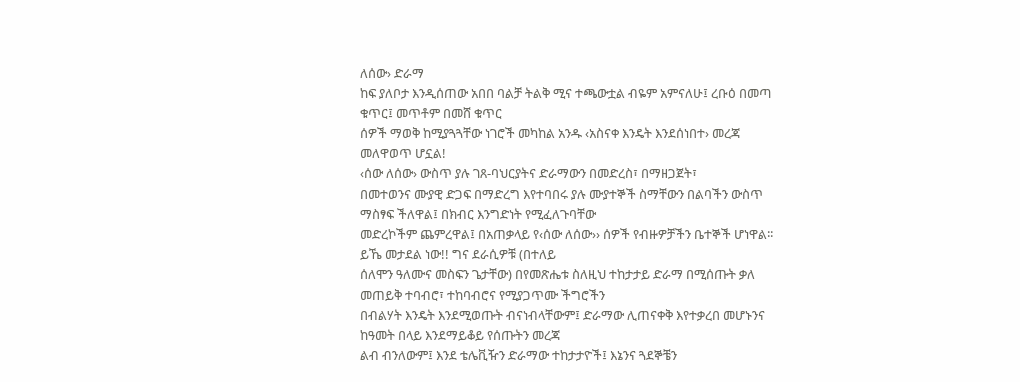ለሰው› ድራማ
ከፍ ያለቦታ እንዲሰጠው አበበ ባልቻ ትልቅ ሚና ተጫውቷል ብዬም አምናለሁ፤ ረቡዕ በመጣ ቁጥር፤ መጥቶም በመሸ ቁጥር
ሰዎች ማወቅ ከሚያጓጓቸው ነገሮች መካከል አንዱ ‹አስናቀ እንዴት እንደሰነበተ› መረጃ መለዋወጥ ሆኗል!
‹ሰው ለሰው› ውስጥ ያሉ ገጸ-ባህርያትና ድራማውን በመድረስ፣ በማዘጋጀት፣
በመተወንና ሙያዊ ድጋፍ በማድረግ እየተባበሩ ያሉ ሙያተኞች ስማቸውን በልባችን ውስጥ ማስፃፍ ችለዋል፤ በክብር እንግድነት የሚፈለጉባቸው
መድረኮችም ጨምረዋል፤ በአጠቃላይ የ‹ሰው ለሰው›› ሰዎች የብዙዎቻችን ቤተኞች ሆነዋል፡፡ ይኼ መታደል ነው!! ግና ደራሲዎቹ (በተለይ
ሰለሞን ዓለሙና መስፍን ጌታቸው) በየመጽሔቱ ስለዚህ ተከታታይ ድራማ በሚሰጡት ቃለ መጠይቅ ተባብሮ፣ ተከባብሮና የሚያጋጥሙ ችግሮችን
በብልሃት እንዴት እንደሚወጡት ብናነብላቸውም፤ ድራማው ሊጠናቀቅ እየተቃረበ መሆኑንና ከዓመት በላይ እንደማይቆይ የሰጡትን መረጃ
ልብ ብንለውም፤ እንደ ቴሌቪዥን ድራማው ተከታታዮች፤ እኔንና ጓደኞቼን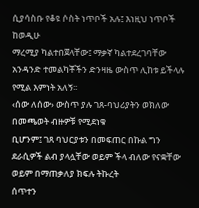ሲያሳስቡ የቆዩ ሶስት ነጥቦች አሉ፤ እነዚህ ነጥቦች ከወዲሁ
ማረሚያ ካልተበጀላቸው፤ ማቃኛ ካልተደረገባቸው አንዳንድ ተመልካቾችን ድንዛዜ ውስጥ ሊከቱ ይችላሉ የሚል እምነት አለኝ፡፡
‹ሰው ለሰው› ውስጥ ያሉ ገጸ-ባህሪያትን ወክለው በመጫወት ብዙዎቹ የሚደነቁ
ቢሆንም፤ ገጸ ባህርያቱን በመፍጠር በኩል ግን ደራሲዎች ልብ ያላሏቸው ወይም ችላ ብለው የናቋቸው ወይም በማጠቃለያ ክፍሉ ትኩረት
ሰጥተን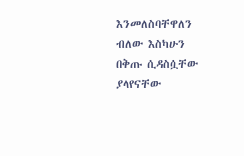እንመለስባቸዋለን ብለው እስካሁን በቅጡ ሲዳስሷቸው ያላየናቸው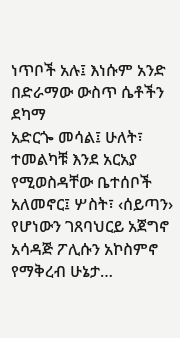ነጥቦች አሉ፤ እነሱም አንድ በድራማው ውስጥ ሴቶችን ደካማ
አድርጐ መሳል፤ ሁለት፣ ተመልካቹ እንደ አርአያ የሚወስዳቸው ቤተሰቦች አለመኖር፤ ሦስት፣ ‹ሰይጣን› የሆነውን ገጸባህርይ አጀግኖ
አሳዳጅ ፖሊሱን አኮስምኖ የማቅረብ ሁኔታ…